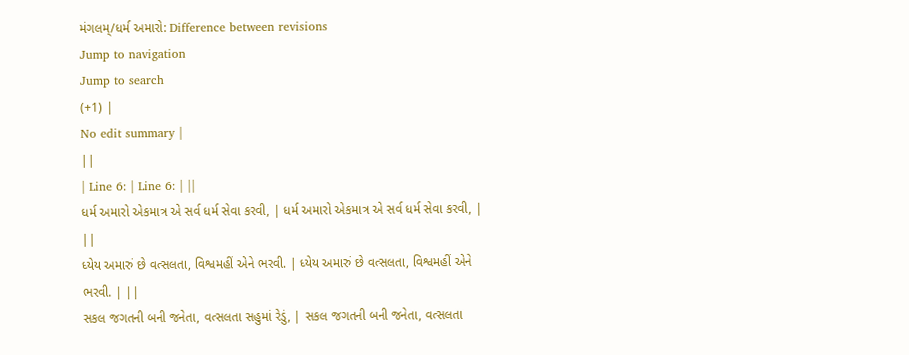મંગલમ્/ધર્મ અમારો: Difference between revisions
Jump to navigation
Jump to search
(+1) |
No edit summary |
||
| Line 6: | Line 6: | ||
ધર્મ અમારો એકમાત્ર એ સર્વ ધર્મ સેવા કરવી, | ધર્મ અમારો એકમાત્ર એ સર્વ ધર્મ સેવા કરવી, | ||
ધ્યેય અમારું છે વત્સલતા, વિશ્વમહીં એને ભરવી. | ધ્યેય અમારું છે વત્સલતા, વિશ્વમહીં એને ભરવી. | ||
સકલ જગતની બની જનેતા, વત્સલતા સહુમાં રેડું, | સકલ જગતની બની જનેતા, વત્સલતા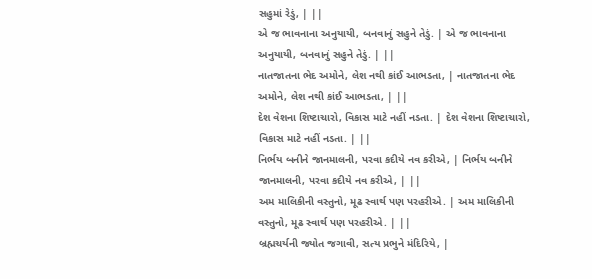સહુમાં રેડું, | ||
એ જ ભાવનાના અનુયાયી, બનવાનું સહુને તેડું. | એ જ ભાવનાના અનુયાયી, બનવાનું સહુને તેડું. | ||
નાતજાતના ભેદ અમોને, લેશ નથી કાંઈ આભડતા, | નાતજાતના ભેદ અમોને, લેશ નથી કાંઈ આભડતા, | ||
દેશ વેશના શિષ્ટાચારો, વિકાસ માટે નહીં નડતા. | દેશ વેશના શિષ્ટાચારો, વિકાસ માટે નહીં નડતા. | ||
નિર્ભય બનીને જાનમાલની, પરવા કદીયે નવ કરીએ, | નિર્ભય બનીને જાનમાલની, પરવા કદીયે નવ કરીએ, | ||
અમ માલિકીની વસ્તુનો, મૂઢ સ્વાર્થ પણ પરહરીએ. | અમ માલિકીની વસ્તુનો, મૂઢ સ્વાર્થ પણ પરહરીએ. | ||
બ્રહ્મચર્યની જ્યોત જગાવી, સત્ય પ્રભુને મંદિરિયે, |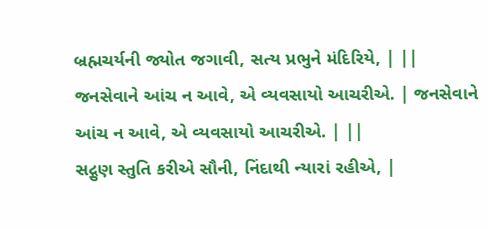બ્રહ્મચર્યની જ્યોત જગાવી, સત્ય પ્રભુને મંદિરિયે, | ||
જનસેવાને આંચ ન આવે, એ વ્યવસાયો આચરીએ. | જનસેવાને આંચ ન આવે, એ વ્યવસાયો આચરીએ. | ||
સદ્ગુણ સ્તુતિ કરીએ સૌની, નિંદાથી ન્યારાં રહીએ, |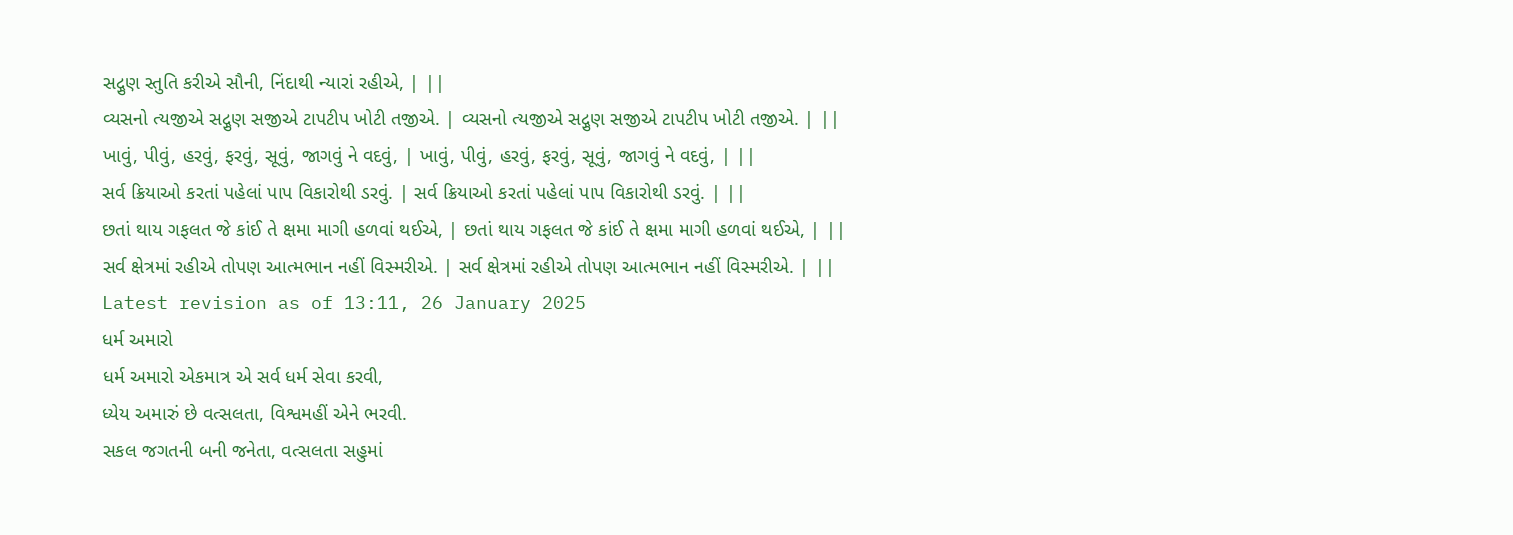સદ્ગુણ સ્તુતિ કરીએ સૌની, નિંદાથી ન્યારાં રહીએ, | ||
વ્યસનો ત્યજીએ સદ્ગુણ સજીએ ટાપટીપ ખોટી તજીએ. | વ્યસનો ત્યજીએ સદ્ગુણ સજીએ ટાપટીપ ખોટી તજીએ. | ||
ખાવું, પીવું, હરવું, ફરવું, સૂવું, જાગવું ને વદવું, | ખાવું, પીવું, હરવું, ફરવું, સૂવું, જાગવું ને વદવું, | ||
સર્વ ક્રિયાઓ કરતાં પહેલાં પાપ વિકારોથી ડરવું. | સર્વ ક્રિયાઓ કરતાં પહેલાં પાપ વિકારોથી ડરવું. | ||
છતાં થાય ગફલત જે કાંઈ તે ક્ષમા માગી હળવાં થઈએ, | છતાં થાય ગફલત જે કાંઈ તે ક્ષમા માગી હળવાં થઈએ, | ||
સર્વ ક્ષેત્રમાં રહીએ તોપણ આત્મભાન નહીં વિસ્મરીએ. | સર્વ ક્ષેત્રમાં રહીએ તોપણ આત્મભાન નહીં વિસ્મરીએ. | ||
Latest revision as of 13:11, 26 January 2025
ધર્મ અમારો
ધર્મ અમારો એકમાત્ર એ સર્વ ધર્મ સેવા કરવી,
ધ્યેય અમારું છે વત્સલતા, વિશ્વમહીં એને ભરવી.
સકલ જગતની બની જનેતા, વત્સલતા સહુમાં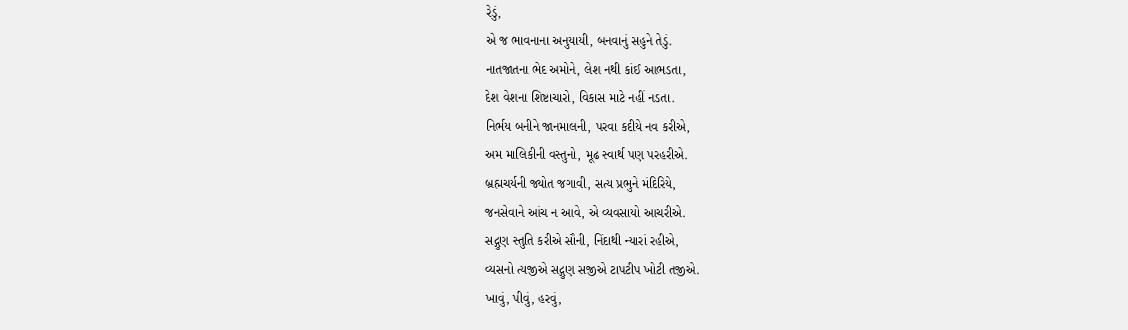રેડું,
એ જ ભાવનાના અનુયાયી, બનવાનું સહુને તેડું.
નાતજાતના ભેદ અમોને, લેશ નથી કાંઈ આભડતા,
દેશ વેશના શિષ્ટાચારો, વિકાસ માટે નહીં નડતા.
નિર્ભય બનીને જાનમાલની, પરવા કદીયે નવ કરીએ,
અમ માલિકીની વસ્તુનો, મૂઢ સ્વાર્થ પણ પરહરીએ.
બ્રહ્મચર્યની જ્યોત જગાવી, સત્ય પ્રભુને મંદિરિયે,
જનસેવાને આંચ ન આવે, એ વ્યવસાયો આચરીએ.
સદ્ગુણ સ્તુતિ કરીએ સૌની, નિંદાથી ન્યારાં રહીએ,
વ્યસનો ત્યજીએ સદ્ગુણ સજીએ ટાપટીપ ખોટી તજીએ.
ખાવું, પીવું, હરવું,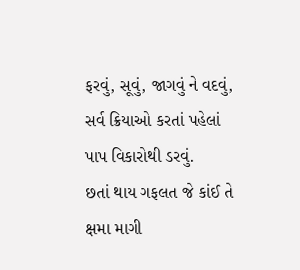ફરવું, સૂવું, જાગવું ને વદવું,
સર્વ ક્રિયાઓ કરતાં પહેલાં પાપ વિકારોથી ડરવું.
છતાં થાય ગફલત જે કાંઈ તે ક્ષમા માગી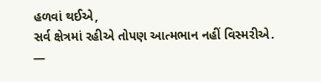હળવાં થઈએ,
સર્વ ક્ષેત્રમાં રહીએ તોપણ આત્મભાન નહીં વિસ્મરીએ.
—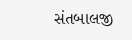સંતબાલજી